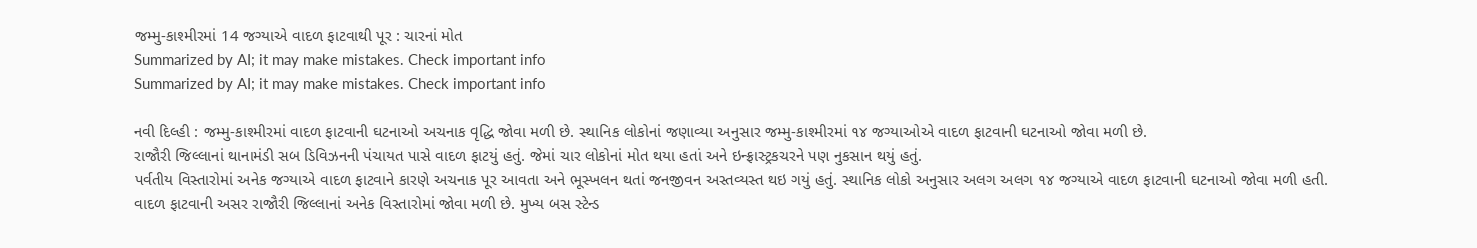જમ્મુ-કાશ્મીરમાં 14 જગ્યાએ વાદળ ફાટવાથી પૂર : ચારનાં મોત
Summarized by AI; it may make mistakes. Check important info
Summarized by AI; it may make mistakes. Check important info

નવી દિલ્હી : જમ્મુ-કાશ્મીરમાં વાદળ ફાટવાની ઘટનાઓ અચનાક વૃદ્ધિ જોવા મળી છે. સ્થાનિક લોકોનાં જણાવ્યા અનુસાર જમ્મુ-કાશ્મીરમાં ૧૪ જગ્યાઓએ વાદળ ફાટવાની ઘટનાઓ જોવા મળી છે.
રાજૌરી જિલ્લાનાં થાનામંડી સબ ડિવિઝનની પંચાયત પાસે વાદળ ફાટયું હતું. જેમાં ચાર લોકોનાં મોત થયા હતાં અને ઇન્ફ્રાસ્ટ્રકચરને પણ નુકસાન થયું હતું.
પર્વતીય વિસ્તારોમાં અનેક જગ્યાએ વાદળ ફાટવાને કારણે અચનાક પૂર આવતા અને ભૂસ્ખલન થતાં જનજીવન અસ્તવ્યસ્ત થઇ ગયું હતું. સ્થાનિક લોકો અનુસાર અલગ અલગ ૧૪ જગ્યાએ વાદળ ફાટવાની ઘટનાઓ જોવા મળી હતી.
વાદળ ફાટવાની અસર રાજૌરી જિલ્લાનાં અનેક વિસ્તારોમાં જોવા મળી છે. મુખ્ય બસ સ્ટેન્ડ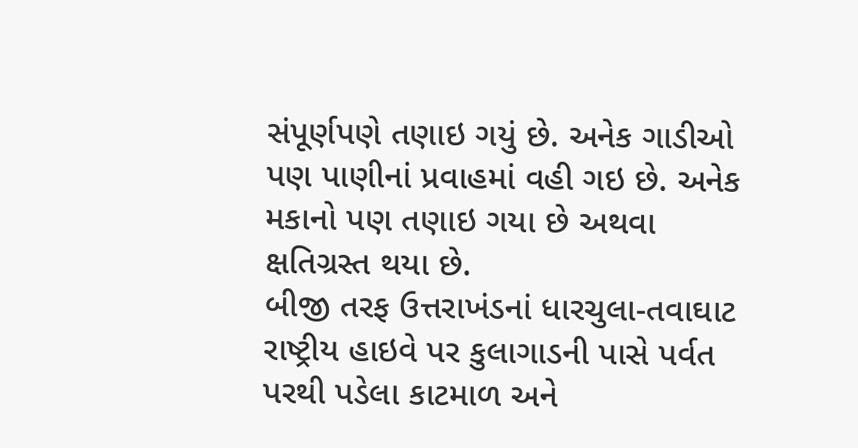સંપૂર્ણપણે તણાઇ ગયું છે. અનેક ગાડીઓ પણ પાણીનાં પ્રવાહમાં વહી ગઇ છે. અનેક મકાનો પણ તણાઇ ગયા છે અથવા ક્ષતિગ્રસ્ત થયા છે.
બીજી તરફ ઉત્તરાખંડનાં ધારચુલા-તવાઘાટ રાષ્ટ્રીય હાઇવે પર કુલાગાડની પાસે પર્વત પરથી પડેલા કાટમાળ અને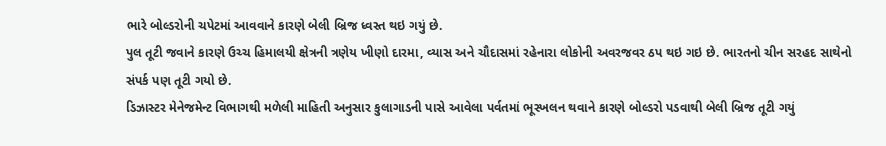ભારે બોલ્ડરોની ચપેટમાં આવવાને કારણે બેલી બ્રિજ ધ્વસ્ત થઇ ગયું છે.
પુલ તૂટી જવાને કારણે ઉચ્ચ હિમાલયી ક્ષેત્રની ત્રણેય ખીણો દારમા, વ્યાસ અને ચૌદાસમાં રહેનારા લોકોની અવરજવર ઠપ થઇ ગઇ છે. ભારતનો ચીન સરહદ સાથેનો સંપર્ક પણ તૂટી ગયો છે.
ડિઝાસ્ટર મેનેજમેન્ટ વિભાગથી મળેલી માહિતી અનુસાર કુલાગાડની પાસે આવેલા પર્વતમાં ભૂસ્ખલન થવાને કારણે બોલ્ડરો પડવાથી બેલી બ્રિજ તૂટી ગયું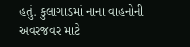હતું. કુલાગાડમાં નાના વાહનોની અવરજવર માટે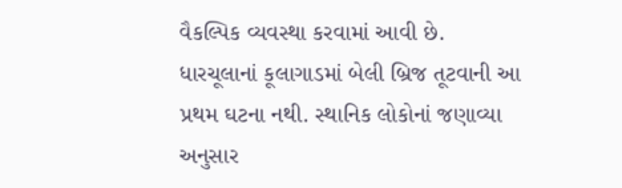વૈકલ્પિક વ્યવસ્થા કરવામાં આવી છે. ધારચૂલાનાં કૂલાગાડમાં બેલી બ્રિજ તૂટવાની આ પ્રથમ ઘટના નથી. સ્થાનિક લોકોનાં જણાવ્યા અનુસાર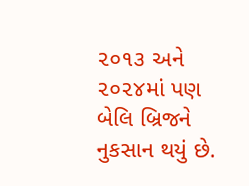૨૦૧૩ અને ૨૦૨૪માં પણ બેલિ બ્રિજને નુકસાન થયું છે.